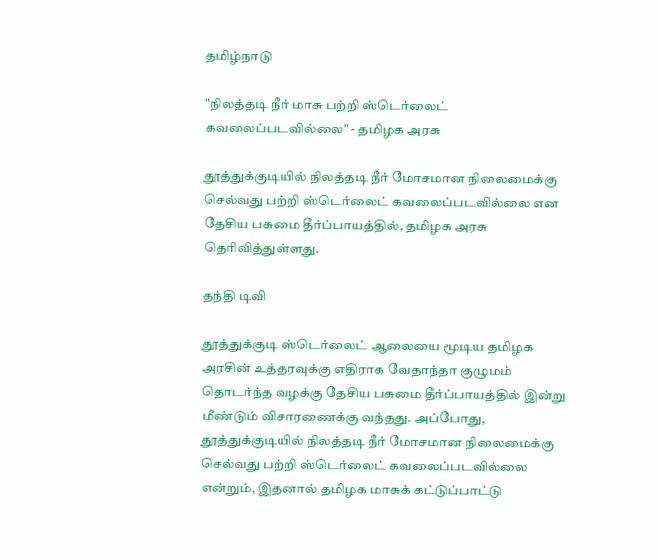தமிழ்நாடு

"நிலத்தடி நீர் மாசு பற்றி ஸ்டெர்லைட் கவலைப்படவில்லை" - தமிழக அரசு

தூத்துக்குடியில் நிலத்தடி நீர் மோசமான நிலைமைக்கு செல்வது பற்றி ஸ்டெர்லைட் கவலைப்படவில்லை என தேசிய பசுமை தீர்ப்பாயத்தில், தமிழக அரசு தெரிவித்துள்ளது.

தந்தி டிவி

தூத்துக்குடி ஸ்டெர்லைட் ஆலையை மூடிய தமிழக அரசின் உத்தரவுக்கு எதிராக வேதாந்தா குழுமம் தொடர்ந்த வழக்கு தேசிய பசுமை தீர்ப்பாயத்தில் இன்று மீண்டும் விசாரணைக்கு வந்தது. அப்போது, தூத்துக்குடியில் நிலத்தடி நீர் மோசமான நிலைமைக்கு செல்வது பற்றி ஸ்டெர்லைட் கவலைப்படவில்லை என்றும், இதனால் தமிழக மாசுக் கட்டுப்பாட்டு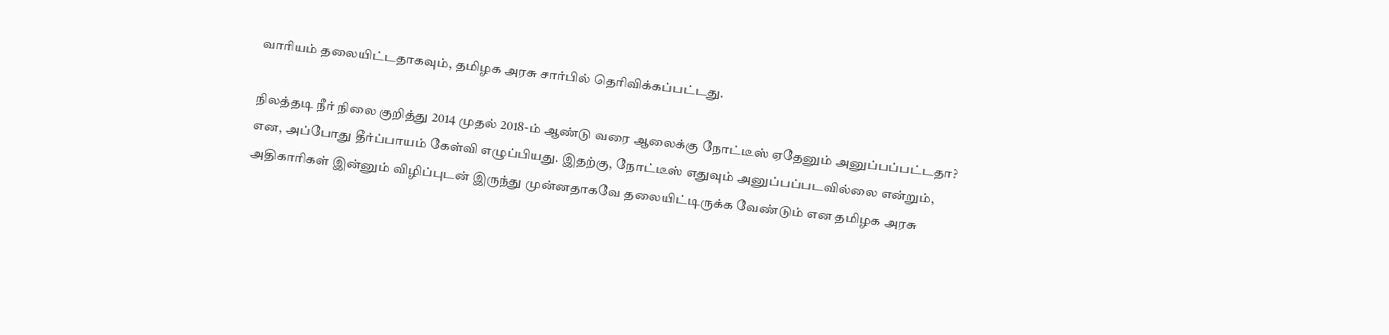வாரியம் தலையிட்டதாகவும், தமிழக அரசு சார்பில் தெரிவிக்கப்பட்டது.

நிலத்தடி நீர் நிலை குறித்து 2014 முதல் 2018-ம் ஆண்டு வரை ஆலைக்கு நோட்டீஸ் ஏதேனும் அனுப்பப்பட்டதா? என, அப்போது தீர்ப்பாயம் கேள்வி எழுப்பியது. இதற்கு, நோட்டீஸ் எதுவும் அனுப்பப்படவில்லை என்றும், அதிகாரிகள் இன்னும் விழிப்புடன் இருந்து முன்னதாகவே தலையிட்டிருக்க வேண்டும் என தமிழக அரசு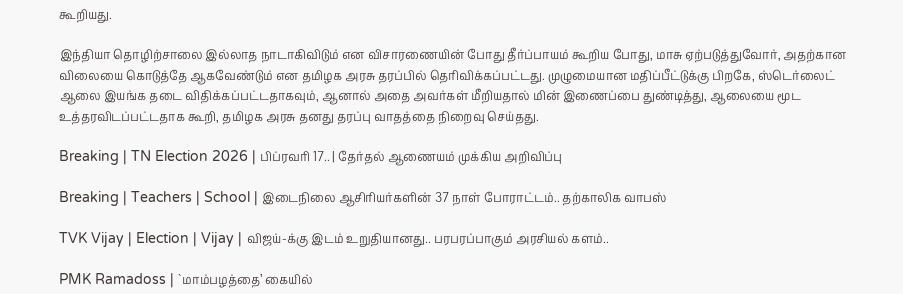கூறியது.

இந்தியா தொழிற்சாலை இல்லாத நாடாகிவிடும் என விசாரணையின் போது தீர்ப்பாயம் கூறிய போது, மாசு ஏற்படுத்துவோர், அதற்கான விலையை கொடுத்தே ஆகவேண்டும் என தமிழக அரசு தரப்பில் தெரிவிக்கப்பட்டது. முழுமையான மதிப்பீட்டுக்கு பிறகே, ஸ்டெர்லைட் ஆலை இயங்க தடை விதிக்கப்பட்டதாகவும், ஆனால் அதை அவர்கள் மீறியதால் மின் இணைப்பை துண்டித்து, ஆலையை மூட உத்தரவிடப்பட்டதாக கூறி, தமிழக அரசு தனது தரப்பு வாதத்தை நிறைவு செய்தது.

Breaking | TN Election 2026 | பிப்ரவரி 17.. | தேர்தல் ஆணையம் முக்கிய அறிவிப்பு

Breaking | Teachers | School | இடைநிலை ஆசிரியர்களின் 37 நாள் போராட்டம்.. தற்காலிக வாபஸ்

TVK Vijay | Election | Vijay | விஜய்-க்கு இடம் உறுதியானது.. பரபரப்பாகும் அரசியல் களம்..

PMK Ramadoss | `மாம்பழத்தை’ கையில்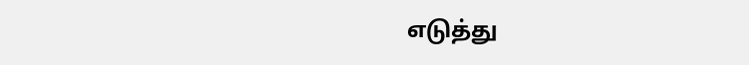எடுத்து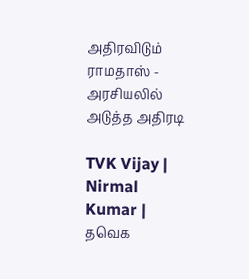அதிரவிடும் ராமதாஸ் - அரசியலில் அடுத்த அதிரடி

TVK Vijay | Nirmal Kumar | தவெக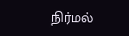நிர்மல்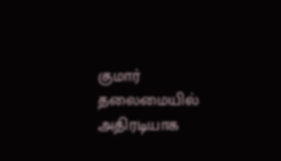குமார் தலைமையில் அதிரடியாக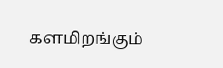களமிறங்கும்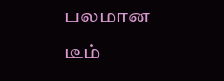பலமான டீம்